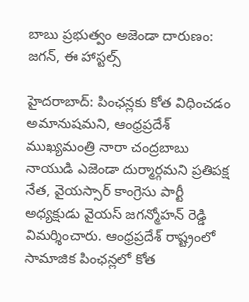బాబు ప్రభుత్వం అజెండా దారుణం: జగన్, ఈ హాస్టల్స్

హైదరాబాద్: పింఛన్లకు కోత విధించడం అమానుషమని, ఆంధ్రప్రదేశ్ ముఖ్యమంత్రి నారా చంద్రబాబు నాయుడి ఎజెండా దుర్మార్గమని ప్రతిపక్ష నేత, వైయస్సార్ కాంగ్రెసు పార్టీ అధ్యక్షుడు వైయస్ జగన్మోహన్ రెడ్డి విమర్శించారు. ఆంధ్రప్రదేశ్ రాష్ట్రంలో సామాజిక పింఛన్లలో కోత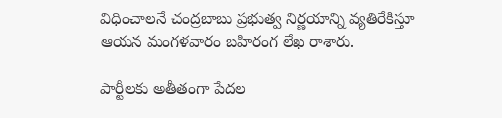విధించాలనే చంద్రబాబు ప్రభుత్వ నిర్ణయాన్ని వ్యతిరేకిస్తూ ఆయన మంగళవారం బహిరంగ లేఖ రాశారు.

పార్టీలకు అతీతంగా పేదల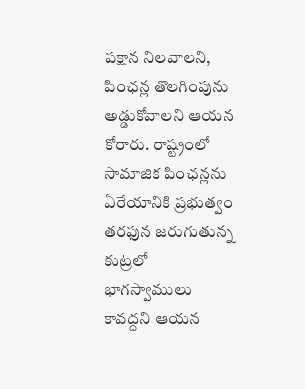పక్షాన నిలవాలని, పింఛన్ల తొలగింపును అడ్డుకోవాలని ఆయన కోరారు. రాష్ట్రంలో సామాజిక పింఛన్లను ఏరేయానికి ప్రభుత్వం తరఫున జరుగుతున్న కుట్రలో భాగస్వాములు కావద్దని ఆయన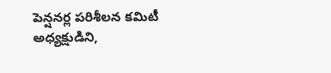పెన్షనర్ల పరిశీలన కమిటీ అధ్యక్షుడిని,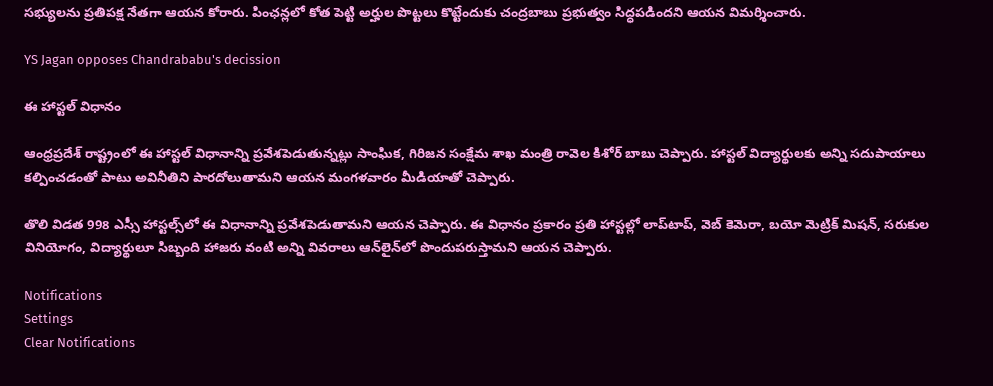సభ్యులను ప్రతిపక్ష నేతగా ఆయన కోరారు. పింఛన్లలో కోత పెట్టి అర్హుల పొట్టలు కొట్టేందుకు చంద్రబాబు ప్రభుత్వం సిద్ధపడిందని ఆయన విమర్శించారు.

YS Jagan opposes Chandrababu's decission

ఈ హాస్టల్ విధానం

ఆంధ్రప్రదేశ్ రాష్ట్రంలో ఈ హాస్టల్ విధానాన్ని ప్రవేశపెడుతున్నట్లు సాంఘిక, గిరిజన సంక్షేమ శాఖ మంత్రి రావెల కిశోర్ బాబు చెప్పారు. హాస్టల్ విద్యార్థులకు అన్ని సదుపాయాలు కల్పించడంతో పాటు అవినీతిని పారదోలుతామని ఆయన మంగళవారం మీడియాతో చెప్పారు.

తొలి విడత 998 ఎస్సీ హాస్టల్స్‌లో ఈ విధానాన్ని ప్రవేశపెడుతామని ఆయన చెప్పారు. ఈ విధానం ప్రకారం ప్రతి హాస్టల్లో లాప్‌టాప్, వెబ్ కెమెరా, బయో మెట్రిక్ మిషన్, సరుకుల వినియోగం, విద్యార్థులూ సిబ్బంది హాజరు వంటి అన్ని వివరాలు ఆన్‌లైన్‌లో పొందుపరుస్తామని ఆయన చెప్పారు.

Notifications
Settings
Clear Notifications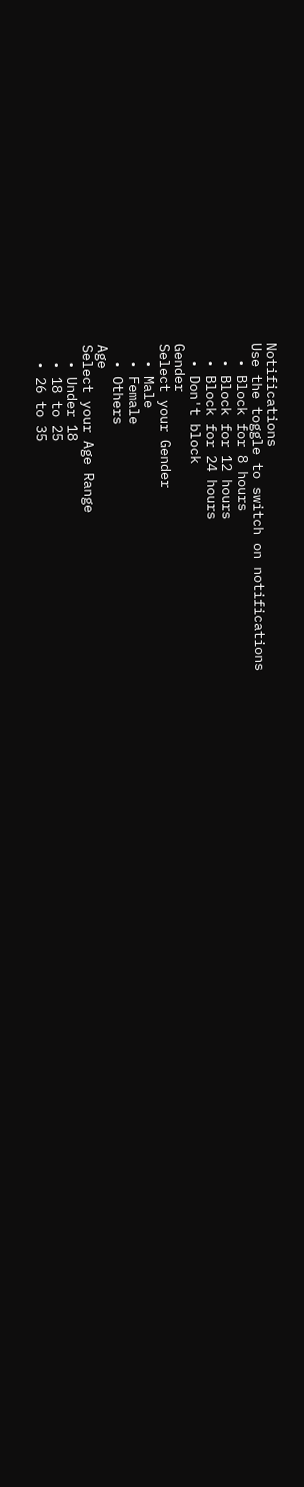Notifications
Use the toggle to switch on notifications
  • Block for 8 hours
  • Block for 12 hours
  • Block for 24 hours
  • Don't block
Gender
Select your Gender
  • Male
  • Female
  • Others
Age
Select your Age Range
  • Under 18
  • 18 to 25
  • 26 to 35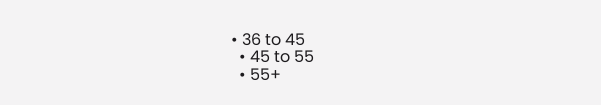• 36 to 45
  • 45 to 55
  • 55+